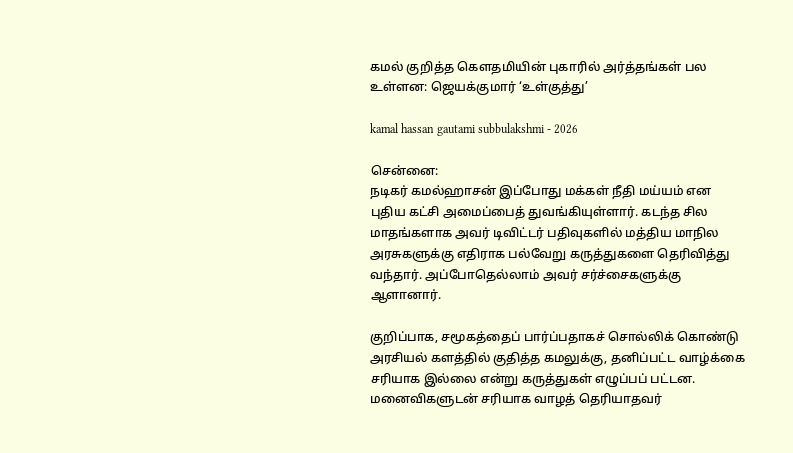கமல் குறித்த கௌதமியின் புகாரில் அர்த்தங்கள் பல உள்ளன: ஜெயக்குமார் ‘உள்குத்து’

kamal hassan gautami subbulakshmi - 2026

சென்னை:
நடிகர் கமல்ஹாசன் இப்போது மக்கள் நீதி மய்யம் என புதிய கட்சி அமைப்பைத் துவங்கியுள்ளார். கடந்த சில மாதங்களாக அவர் டிவிட்டர் பதிவுகளில் மத்திய மாநில அரசுகளுக்கு எதிராக பல்வேறு கருத்துகளை தெரிவித்து வந்தார். அப்போதெல்லாம் அவர் சர்ச்சைகளுக்கு ஆளானார்.

குறிப்பாக, சமூகத்தைப் பார்ப்பதாகச் சொல்லிக் கொண்டு அரசியல் களத்தில் குதித்த கமலுக்கு, தனிப்பட்ட வாழ்க்கை சரியாக இல்லை என்று கருத்துகள் எழுப்பப் பட்டன. மனைவிகளுடன் சரியாக வாழத் தெரியாதவர்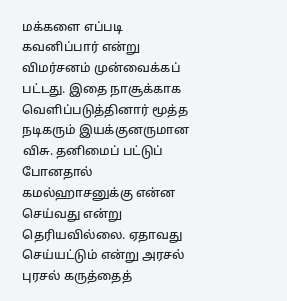மக்களை எப்படி கவனிப்பார் என்று விமர்சனம் முன்வைக்கப் பட்டது. இதை நாசூக்காக வெளிப்படுத்தினார் மூத்த நடிகரும் இயக்குனருமான விசு. தனிமைப் பட்டுப் போனதால் கமல்ஹாசனுக்கு என்ன செய்வது என்று தெரியவில்லை. ஏதாவது செய்யட்டும் என்று அரசல் புரசல் கருத்தைத்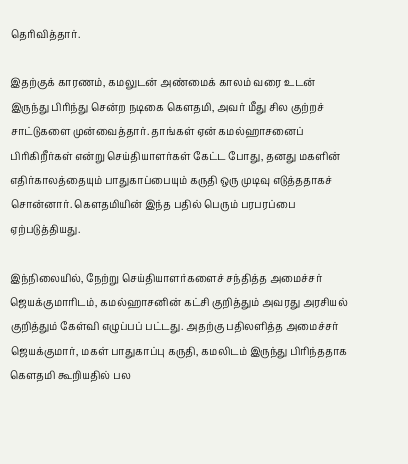தெரிவித்தார்.

இதற்குக் காரணம், கமலுடன் அண்மைக் காலம் வரை உடன் இருந்து பிரிந்து சென்ற நடிகை கௌதமி, அவர் மீது சில குற்றச் சாட்டுகளை முன்வைத்தார். தாங்கள் ஏன் கமல்ஹாசனைப் பிரிகிறீர்கள் என்று செய்தியாளர்கள் கேட்ட போது, தனது மகளின் எதிர்காலத்தையும் பாதுகாப்பையும் கருதி ஒரு முடிவு எடுத்ததாகச் சொன்னார். கௌதமியின் இந்த பதில் பெரும் பரபரப்பை ஏற்படுத்தியது.

இந்நிலையில், நேற்று செய்தியாளர்களைச் சந்தித்த அமைச்சர் ஜெயக்குமாரிடம், கமல்ஹாசனின் கட்சி குறித்தும் அவரது அரசியல் குறித்தும் கேள்வி எழுப்பப் பட்டது. அதற்கு பதிலளித்த அமைச்சர் ஜெயக்குமார், மகள் பாதுகாப்பு கருதி, கமலிடம் இருந்து பிரிந்ததாக கௌதமி கூறியதில் பல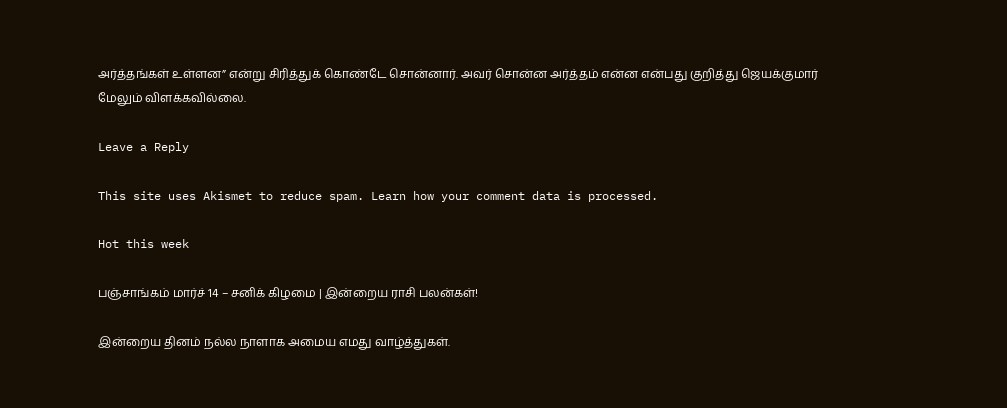அர்த்தங்கள் உள்ளன” என்று சிரித்துக் கொண்டே சொன்னார். அவர் சொன்ன அர்த்தம் என்ன என்பது குறித்து ஜெயக்குமார் மேலும் விளக்கவில்லை.

Leave a Reply

This site uses Akismet to reduce spam. Learn how your comment data is processed.

Hot this week

பஞ்சாங்கம் மார்ச் 14 – சனிக் கிழமை | இன்றைய ராசி பலன்கள்!

இன்றைய தினம் நல்ல நாளாக அமைய எமது வாழ்த்துகள்.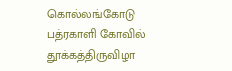கொல்லங்கோடு பத்ரகாளி கோவில் தூக்கத்திருவிழா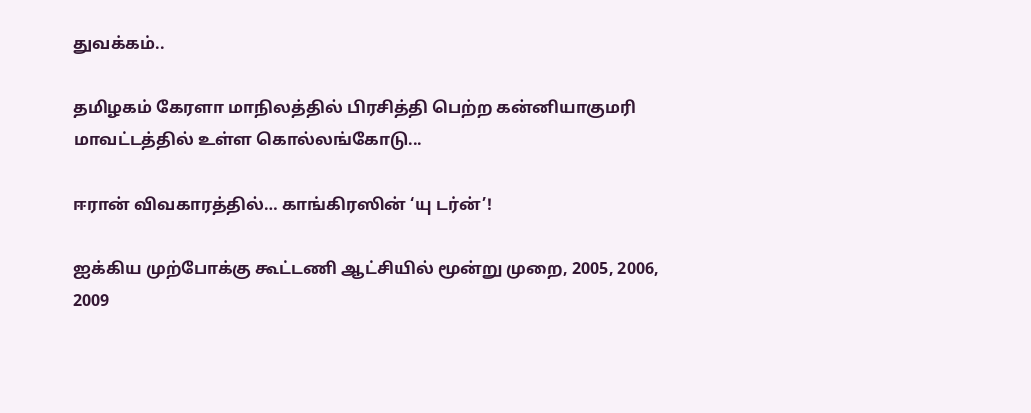துவக்கம்..

தமிழகம் கேரளா மாநிலத்தில் பிரசித்தி பெற்ற கன்னியாகுமரி மாவட்டத்தில் உள்ள கொல்லங்கோடு...

ஈரான் விவகாரத்தில்… காங்கிரஸின் ‘யு டர்ன்’!

ஐக்கிய முற்போக்கு கூட்டணி ஆட்சியில் மூன்று முறை, 2005, 2006, 2009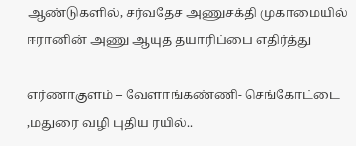ஆண்டுகளில், சர்வதேச அணுசக்தி முகாமையில் ஈரானின் அணு ஆயுத தயாரிப்பை எதிர்த்து

எர்ணாகுளம் – வேளாங்கண்ணி- செங்கோட்டை ,மதுரை வழி புதிய ரயில்..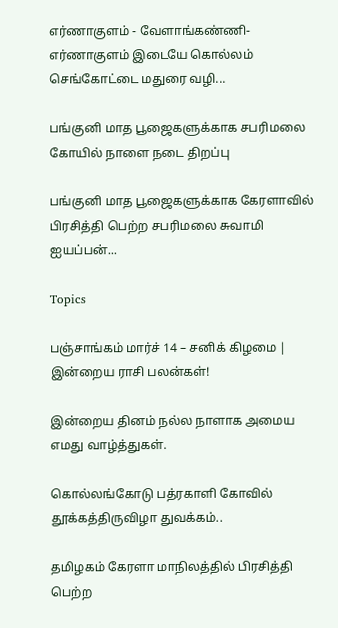எர்ணாகுளம் - வேளாங்கண்ணி-எர்ணாகுளம் இடையே கொல்லம் செங்கோட்டை மதுரை வழி...

பங்குனி மாத பூஜைகளுக்காக சபரிமலை கோயில் நாளை நடை திறப்பு

பங்குனி மாத பூஜைகளுக்காக கேரளாவில் பிரசித்தி பெற்ற சபரிமலை சுவாமி ஐயப்பன்...

Topics

பஞ்சாங்கம் மார்ச் 14 – சனிக் கிழமை | இன்றைய ராசி பலன்கள்!

இன்றைய தினம் நல்ல நாளாக அமைய எமது வாழ்த்துகள்.

கொல்லங்கோடு பத்ரகாளி கோவில் தூக்கத்திருவிழா துவக்கம்..

தமிழகம் கேரளா மாநிலத்தில் பிரசித்தி பெற்ற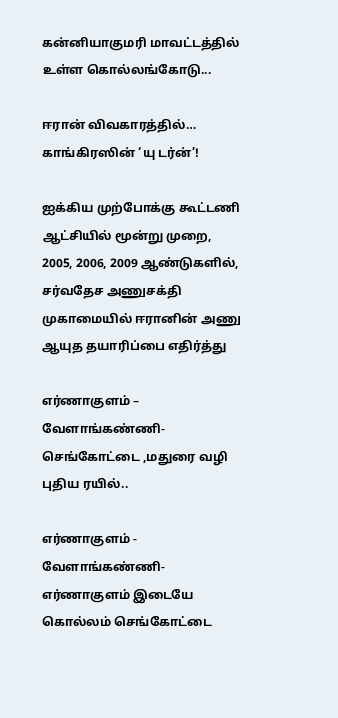கன்னியாகுமரி மாவட்டத்தில் உள்ள கொல்லங்கோடு...

ஈரான் விவகாரத்தில்… காங்கிரஸின் ‘யு டர்ன்’!

ஐக்கிய முற்போக்கு கூட்டணி ஆட்சியில் மூன்று முறை, 2005, 2006, 2009 ஆண்டுகளில், சர்வதேச அணுசக்தி முகாமையில் ஈரானின் அணு ஆயுத தயாரிப்பை எதிர்த்து

எர்ணாகுளம் – வேளாங்கண்ணி- செங்கோட்டை ,மதுரை வழி புதிய ரயில்..

எர்ணாகுளம் - வேளாங்கண்ணி-எர்ணாகுளம் இடையே கொல்லம் செங்கோட்டை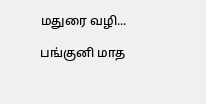மதுரை வழி...

பங்குனி மாத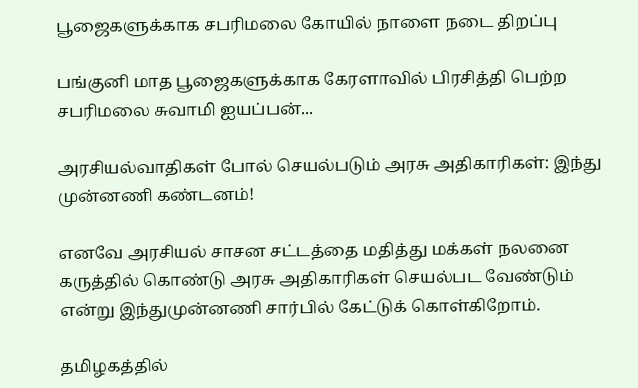பூஜைகளுக்காக சபரிமலை கோயில் நாளை நடை திறப்பு

பங்குனி மாத பூஜைகளுக்காக கேரளாவில் பிரசித்தி பெற்ற சபரிமலை சுவாமி ஐயப்பன்...

அரசியல்வாதிகள் போல் செயல்படும் அரசு அதிகாரிகள்: இந்து முன்னணி கண்டனம்!

எனவே அரசியல் சாசன சட்டத்தை மதித்து மக்கள் நலனை கருத்தில் கொண்டு அரசு அதிகாரிகள் செயல்பட வேண்டும் என்று இந்துமுன்னணி சார்பில் கேட்டுக் கொள்கிறோம்.

தமிழகத்தில்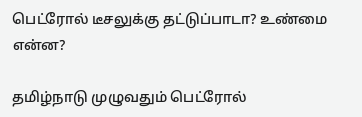பெட்ரோல் டீசலுக்கு தட்டுப்பாடா? உண்மை என்ன?

தமிழ்நாடு முழுவதும் பெட்ரோல்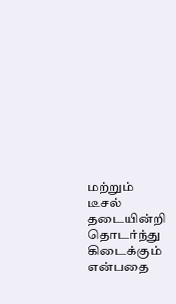மற்றும் டீசல் தடையின்றி தொடர்ந்து கிடைக்கும் என்பதை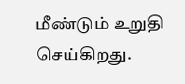மீண்டும் உறுதி செய்கிறது.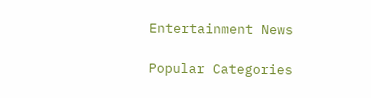Entertainment News

Popular Categories